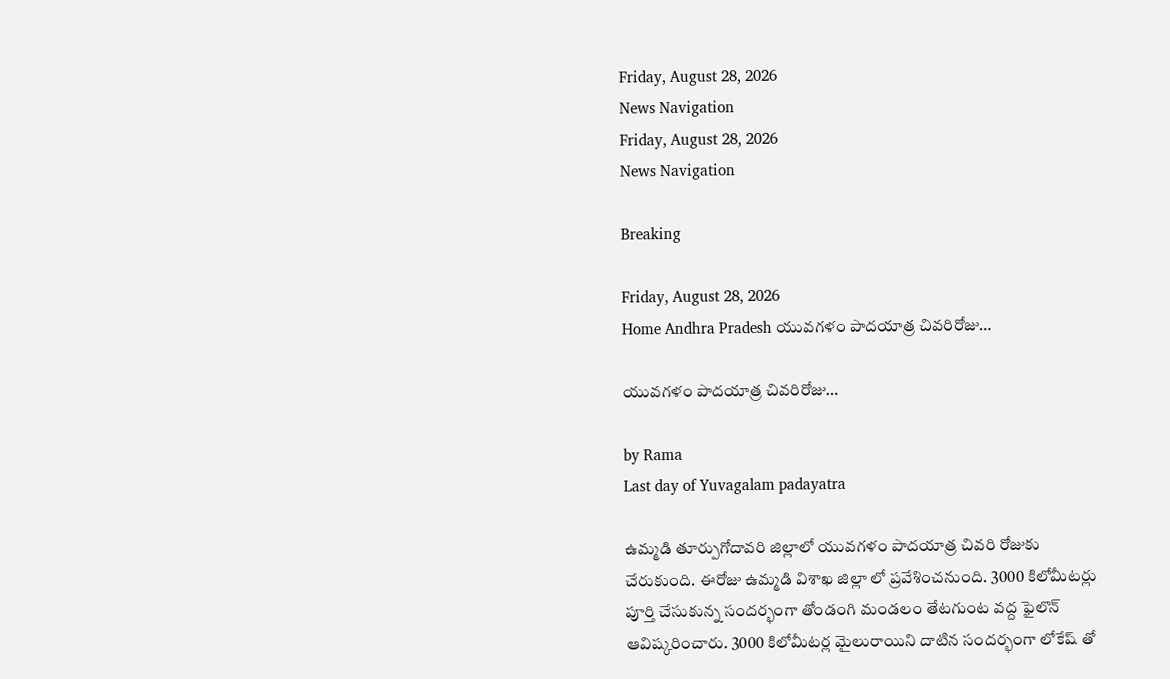Friday, August 28, 2026
News Navigation
Friday, August 28, 2026
News Navigation

Breaking

Friday, August 28, 2026
Home Andhra Pradesh యువగళం పాదయాత్ర చివరిరోజు…

యువగళం పాదయాత్ర చివరిరోజు…

by Rama
Last day of Yuvagalam padayatra

ఉమ్మడి తూర్పుగోదావరి జిల్లాలో యువగళం పాదయాత్ర చివరి రోజుకు చేరుకుంది. ఈరోజు ఉమ్మడి విశాఖ జిల్లా లో ప్రవేశించనుంది. 3000 కిలోమీటర్లు పూర్తి చేసుకున్న సందర్భంగా తోండంగి మండలం తేటగుంట వద్ద ఫైలొన్ ఆవిష్కరించారు. 3000 కిలోమీటర్ల మైలురాయిని దాటిన సందర్భంగా లోకేష్ తో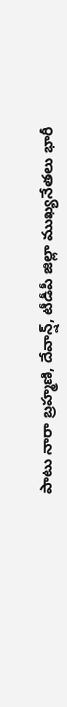పాటు నారా బ్రహ్మణి, దేవాన్ష్, టీడీపీ జిల్లా ముఖ్యనేతలు భారీ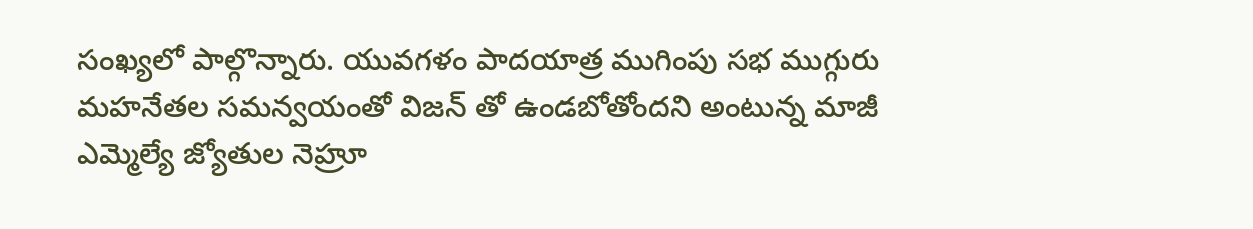సంఖ్యలో పాల్గొన్నారు. యువగళం పాదయాత్ర ముగింపు సభ ముగ్గురు మహనేతల సమన్వయంతో విజన్ తో ఉండబోతోందని అంటున్న మాజీ ఎమ్మెల్యే జ్యోతుల నెహ్రూ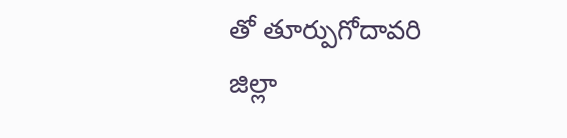తో తూర్పుగోదావరి జిల్లా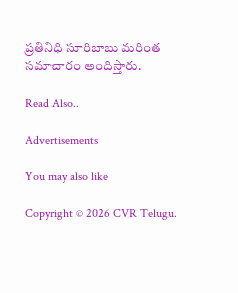ప్రతినిధి సూరిబాబు మరింత సమాచారం అందిస్తారు.

Read Also..

Advertisements

You may also like

Copyright © 2026 CVR Telugu.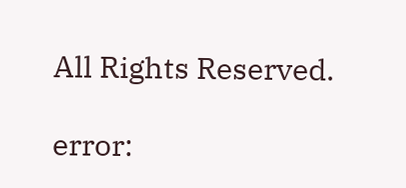All Rights Reserved.

error: